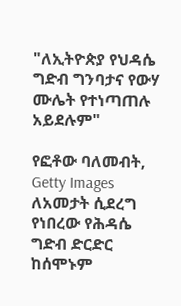"ለኢትዮጵያ የህዳሴ ግድብ ግንባታና የውሃ ሙሌት የተነጣጠሉ አይደሉም"

የፎቶው ባለመብት, Getty Images
ለአመታት ሲደረግ የነበረው የሕዳሴ ግድብ ድርድር ከሰሞኑም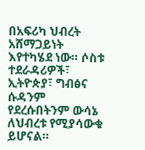በአፍሪካ ህብረት አሸማጋይነት እየተካሄደ ነው። ሶስቱ ተደራዳሪዎች፣ ኢትዮጵያ፣ ግብፅና ሱዳንም የደረሱበትንም ውሳኔ ለህብረቱ የሚያሳውቁ ይሆናል።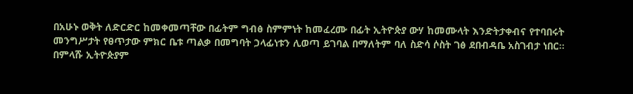በአሁኑ ወቅት ለድርድር ከመቀመጣቸው በፊትም ግብፅ ስምምነት ከመፈረሙ በፊት ኢትዮጵያ ውሃ ከመሙላት እንድትታቀብና የተባበሩት መንግሥታት የፀጥታው ምክር ቤቱ ጣልቃ በመግባት ኃላፊነቱን ሊወጣ ይገባል በማለትም ባለ ስድሳ ሶስት ገፅ ደበብዳቤ አስገብታ ነበር።
በምላሹ ኢትዮጵያም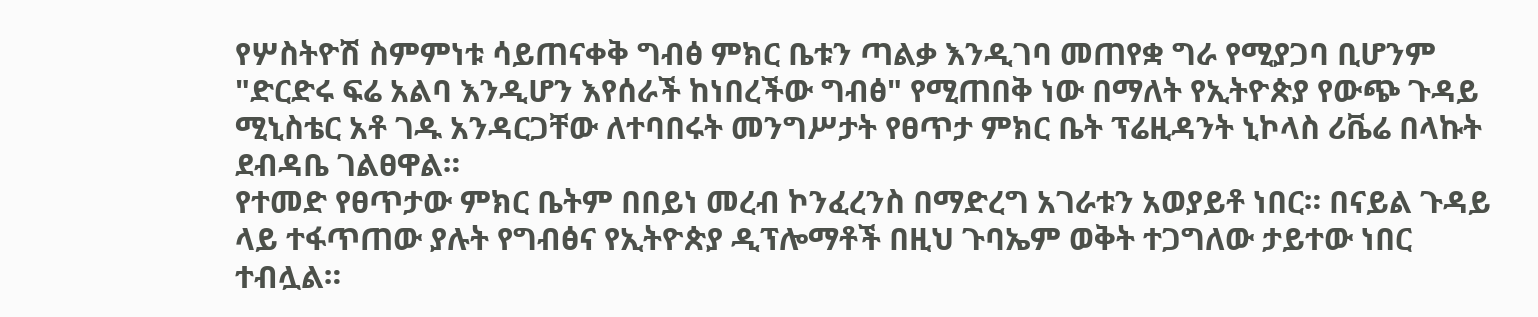የሦስትዮሽ ስምምነቱ ሳይጠናቀቅ ግብፅ ምክር ቤቱን ጣልቃ እንዲገባ መጠየቋ ግራ የሚያጋባ ቢሆንም "ድርድሩ ፍሬ አልባ እንዲሆን እየሰራች ከነበረችው ግብፅ" የሚጠበቅ ነው በማለት የኢትዮጵያ የውጭ ጉዳይ ሚኒስቴር አቶ ገዱ አንዳርጋቸው ለተባበሩት መንግሥታት የፀጥታ ምክር ቤት ፕሬዚዳንት ኒኮላስ ሪቬሬ በላኩት ደብዳቤ ገልፀዋል።
የተመድ የፀጥታው ምክር ቤትም በበይነ መረብ ኮንፈረንስ በማድረግ አገራቱን አወያይቶ ነበር። በናይል ጉዳይ ላይ ተፋጥጠው ያሉት የግብፅና የኢትዮጵያ ዲፕሎማቶች በዚህ ጉባኤም ወቅት ተጋግለው ታይተው ነበር ተብሏል።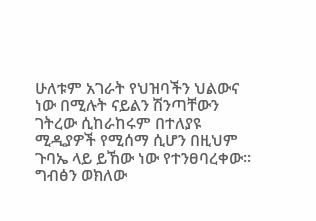ሁለቱም አገራት የህዝባችን ህልውና ነው በሚሉት ናይልን ሽንጣቸውን ገትረው ሲከራከሩም በተለያዩ ሚዲያዎች የሚሰማ ሲሆን በዚህም ጉባኤ ላይ ይኸው ነው የተንፀባረቀው።
ግብፅን ወክለው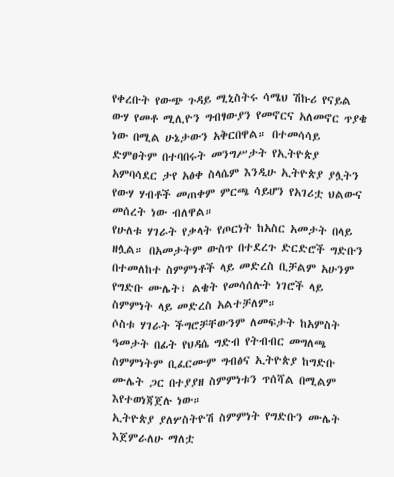የቀረቡት የውጭ ጉዳይ ሚኒስትሩ ሳሜህ ሽኩሪ የናይል ውሃ የመቶ ሚሊዮን ግብፃውያን የመኖርና አለመኖር ጥያቄ ነው በሚል ሁኔታውን አቅርበዋል። በተመሳሳይ ድምፀትም በተባበሩት መንግሥታት የኢትዮጵያ አምባሳደር ታየ አፅቀ ስላሴም እንዲሁ ኢትዮጵያ ያሏትን የውሃ ሃብቶች መጠቀም ምርጫ ሳይሆን የአገሪቷ ህልውና መሰረት ነው ብለዋል።
የሁለቱ ሃገራት የቃላት የጦርነት ከአስር አመታት በላይ ዘሏል። በአመታትም ውስጥ በተደረጉ ድርድሮች ግድቡን በተመለከተ ስምምነቶች ላይ መድረስ ቢቻልም አሁንም የግድቡ ሙሌት፣ ልቄት የመሳሰሉት ነገሮች ላይ ስምምነት ላይ መድረስ አልተቻለም።
ሶስቱ ሃገራት ችግሮቻቸውንም ለመፍታት ከአምስት ዓመታት በፊት የህዳሴ ግድብ የትብብር መግለጫ ስምምነትም ቢፈርሙም ግብፅና ኢትዮጵያ ከግድቡ ሙሌት ጋር በተያያዘ ስምምነቱን ጥሰሻል በሚልም እየተወነጃጀሉ ነው።
ኢትዮጵያ ያለሦስትዮሽ ስምምነት የግድቡን ሙሌት እጀምራለሁ ማለቷ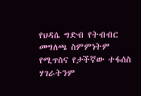የህዳሴ ግድብ የትብብር መግለጫ ስምምነትም የሚጥስና የታችኛው ተፋሰስ ሃገራትንም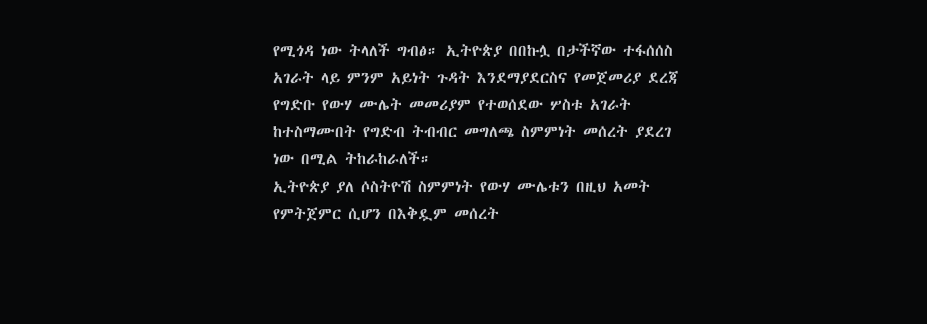የሚጎዳ ነው ትላለች ግብፅ። ኢትዮጵያ በበኩሏ በታችኛው ተፋሰሰስ አገራት ላይ ምንም አይነት ጉዳት እንደማያደርስና የመጀመሪያ ደረጃ የግድቡ የውሃ ሙሌት መመሪያም የተወሰደው ሦስቱ አገራት ከተስማሙበት የግድብ ትብብር መግለጫ ስምምነት መሰረት ያደረገ ነው በሚል ትከራከራለች።
ኢትዮጵያ ያለ ሶስትዮሽ ስምምነት የውሃ ሙሌቱን በዚህ አመት የምትጀምር ሲሆን በእቅዷም መሰረት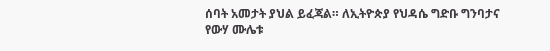ሰባት አመታት ያህል ይፈጃል። ለኢትዮጵያ የህዳሴ ግድቡ ግንባታና የውሃ ሙሌቱ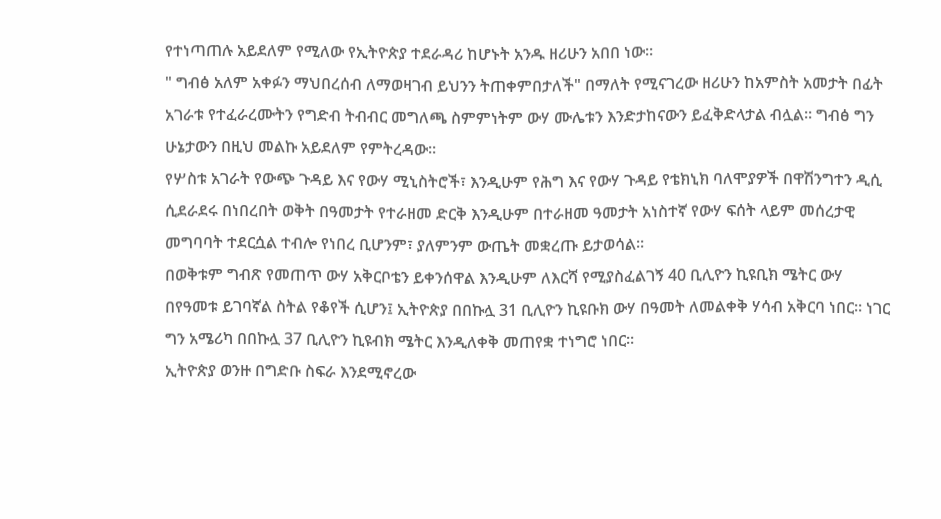የተነጣጠሉ አይደለም የሚለው የኢትዮጵያ ተደራዳሪ ከሆኑት አንዱ ዘሪሁን አበበ ነው።
" ግብፅ አለም አቀፉን ማህበረሰብ ለማወዛገብ ይህንን ትጠቀምበታለች" በማለት የሚናገረው ዘሪሁን ከአምስት አመታት በፊት አገራቱ የተፈራረሙትን የግድብ ትብብር መግለጫ ስምምነትም ውሃ ሙሌቱን እንድታከናውን ይፈቅድላታል ብሏል። ግብፅ ግን ሁኔታውን በዚህ መልኩ አይደለም የምትረዳው።
የሦስቱ አገራት የውጭ ጉዳይ እና የውሃ ሚኒስትሮች፣ እንዲሁም የሕግ እና የውሃ ጉዳይ የቴክኒክ ባለሞያዎች በዋሽንግተን ዲሲ ሲደራደሩ በነበረበት ወቅት በዓመታት የተራዘመ ድርቅ እንዲሁም በተራዘመ ዓመታት አነስተኛ የውሃ ፍሰት ላይም መሰረታዊ መግባባት ተደርሷል ተብሎ የነበረ ቢሆንም፣ ያለምንም ውጤት መቋረጡ ይታወሳል።
በወቅቱም ግብጽ የመጠጥ ውሃ አቅርቦቴን ይቀንሰዋል እንዲሁም ለእርሻ የሚያስፈልገኝ 40 ቢሊዮን ኪዩቢክ ሜትር ውሃ በየዓመቱ ይገባኛል ስትል የቆየች ሲሆን፤ ኢትዮጵያ በበኩሏ 31 ቢሊዮን ኪዩቡክ ውሃ በዓመት ለመልቀቅ ሃሳብ አቅርባ ነበር። ነገር ግን አሜሪካ በበኩሏ 37 ቢሊዮን ኪዩብክ ሜትር እንዲለቀቅ መጠየቋ ተነግሮ ነበር።
ኢትዮጵያ ወንዙ በግድቡ ስፍራ እንደሚኖረው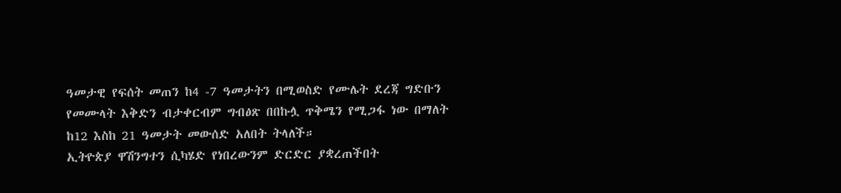ዓመታዊ የፍሰት መጠን ከ4 -7 ዓመታትን በሚወስድ የሙሌት ደረጃ ግድቡን የመሙላት እቅድን ብታቀርብም ግብፅጽ በበኩሏ ጥቅሜን የሚጋፋ ነው በማለት ከ12 እስከ 21 ዓመታት መውሰድ አለበት ትላለች።
ኢትዮጵያ ዋሽንግተን ሲካሄድ የነበረውንም ድርድር ያቋረጠችበት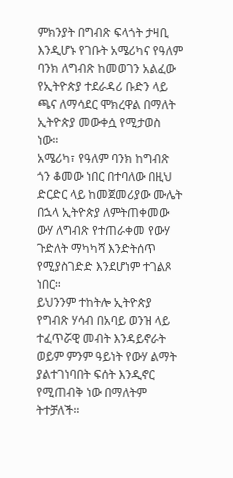ምክንያት በግብጽ ፍላጎት ታዛቢ እንዲሆኑ የገቡት አሜሪካና የዓለም ባንክ ለግብጽ ከመወገን አልፈው የኢትዮጵያ ተደራዳሪ ቡድን ላይ ጫና ለማሳደር ሞክረዋል በማለት ኢትዮጵያ መውቀሷ የሚታወስ ነው።
አሜሪካ፣ የዓለም ባንክ ከግብጽ ጎን ቆመው ነበር በተባለው በዚህ ድርድር ላይ ከመጀመሪያው ሙሌት በኋላ ኢትዮጵያ ለምትጠቀመው ውሃ ለግብጽ የተጠራቀመ የውሃ ጉድለት ማካካሻ እንድትሰጥ የሚያስገድድ እንደሆነም ተገልጾ ነበር።
ይህንንም ተከትሎ ኢትዮጵያ የግብጽ ሃሳብ በአባይ ወንዝ ላይ ተፈጥሯዊ መብት እንዳይኖራት ወይም ምንም ዓይነት የውሃ ልማት ያልተገነባበት ፍሰት እንዲኖር የሚጠብቅ ነው በማለትም ትተቻለች።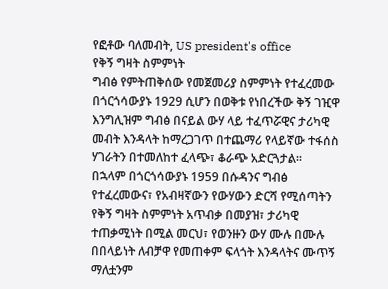የፎቶው ባለመብት, US president's office
የቅኝ ግዛት ስምምነት
ግብፅ የምትጠቅሰው የመጀመሪያ ስምምነት የተፈረመው በጎርጎሳውያኑ 1929 ሲሆን በወቅቱ የነበረችው ቅኝ ገዢዋ እንግሊዝም ግብፅ በናይል ውሃ ላይ ተፈጥሯዊና ታሪካዊ መብት እንዳላት ከማረጋገጥ በተጨማሪ የላይኛው ተፋሰስ ሃገራትን በተመለከተ ፈላጭ፣ ቆራጭ አድርጓታል።
በኋላም በጎርጎሳውያኑ 1959 በሱዳንና ግብፅ የተፈረመውና፣ የአብዛኛውን የውሃውን ድርሻ የሚሰጣትን የቅኝ ግዛት ስምምነት አጥብቃ በመያዝ፣ ታሪካዊ ተጠቃሚነት በሚል መርህ፣ የወንዙን ውሃ ሙሉ በሙሉ በበላይነት ለብቻዋ የመጠቀም ፍላጎት እንዳላትና ሙጥኝ ማለቷንም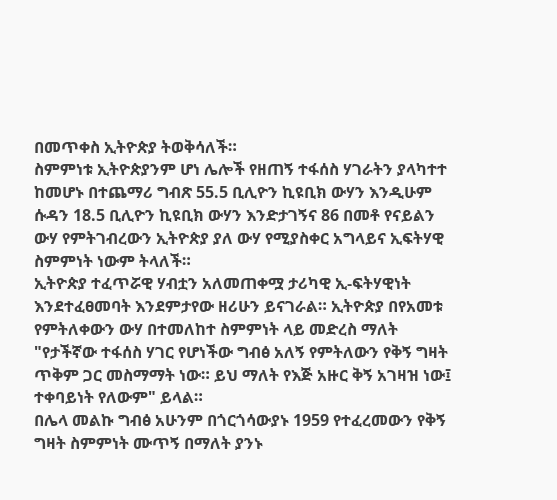በመጥቀስ ኢትዮጵያ ትወቅሳለች።
ስምምነቱ ኢትዮጵያንም ሆነ ሌሎች የዘጠኝ ተፋሰስ ሃገራትን ያላካተተ ከመሆኑ በተጨማሪ ግብጽ 55.5 ቢሊዮን ኪዩቢክ ውሃን እንዲሁም ሱዳን 18.5 ቢሊዮን ኪዩቢክ ውሃን እንድታገኝና 86 በመቶ የናይልን ውሃ የምትገብረውን ኢትዮጵያ ያለ ውሃ የሚያስቀር አግላይና ኢፍትሃዊ ስምምነት ነውም ትላለች።
ኢትዮጵያ ተፈጥሯዊ ሃብቷን አለመጠቀሟ ታሪካዊ ኢ-ፍትሃዊነት እንደተፈፀመባት እንደምታየው ዘሪሁን ይናገራል። ኢትዮጵያ በየአመቱ የምትለቀውን ውሃ በተመለከተ ስምምነት ላይ መድረስ ማለት "የታችኛው ተፋሰስ ሃገር የሆነችው ግብፅ አለኝ የምትለውን የቅኝ ግዛት ጥቅም ጋር መስማማት ነው። ይህ ማለት የእጅ አዙር ቅኝ አገዛዝ ነው፤ ተቀባይነት የለውም" ይላል።
በሌላ መልኩ ግብፅ አሁንም በጎርጎሳውያኑ 1959 የተፈረመውን የቅኝ ግዛት ስምምነት ሙጥኝ በማለት ያንኑ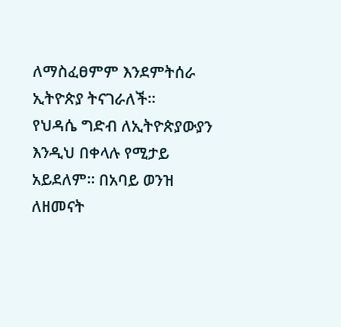ለማስፈፀምም እንደምትሰራ ኢትዮጵያ ትናገራለች።
የህዳሴ ግድብ ለኢትዮጵያውያን እንዲህ በቀላሉ የሚታይ አይደለም። በአባይ ወንዝ ለዘመናት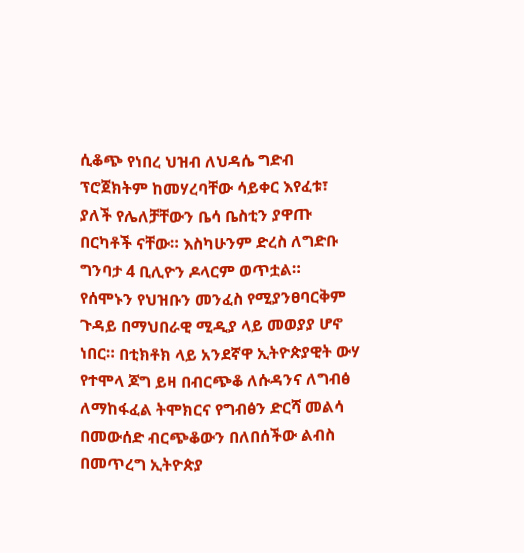ሲቆጭ የነበረ ህዝብ ለህዳሴ ግድብ ፕሮጀክትም ከመሃረባቸው ሳይቀር እየፈቱ፣ ያለች የሌለቻቸውን ቤሳ ቤስቲን ያዋጡ በርካቶች ናቸው። እስካሁንም ድረስ ለግድቡ ግንባታ 4 ቢሊዮን ዶላርም ወጥቷል።
የሰሞኑን የህዝቡን መንፈስ የሚያንፀባርቅም ጉዳይ በማህበራዊ ሚዲያ ላይ መወያያ ሆኖ ነበር። በቲክቶክ ላይ አንደኛዋ ኢትዮጵያዊት ውሃ የተሞላ ጆግ ይዛ በብርጭቆ ለሱዳንና ለግብፅ ለማከፋፈል ትሞክርና የግብፅን ድርሻ መልሳ በመውሰድ ብርጭቆውን በለበሰችው ልብስ በመጥረግ ኢትዮጵያ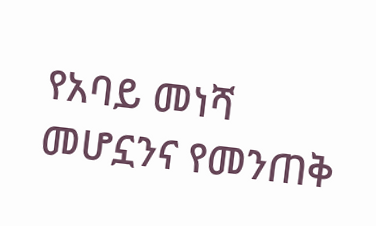የአባይ መነሻ መሆኗንና የመንጠቅ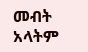መብት አላትም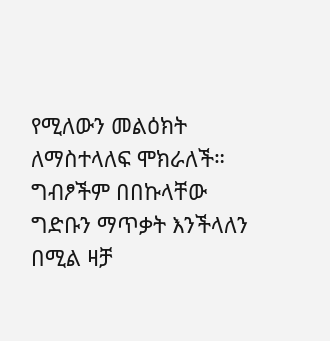የሚለውን መልዕክት ለማስተላለፍ ሞክራለች።
ግብፆችም በበኩላቸው ግድቡን ማጥቃት እንችላለን በሚል ዛቻ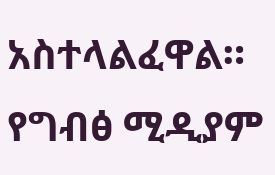አስተላልፈዋል። የግብፅ ሚዲያም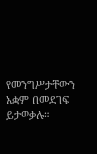የመንግሥታቸውን አቋም በመደገፍ ይታወቃሉ።